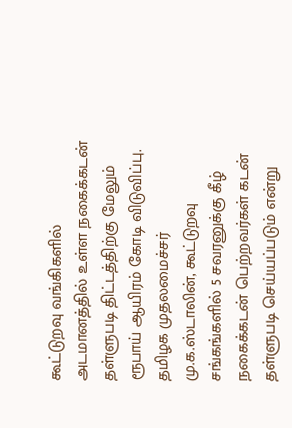கூட்டுறவு வங்கிகளில் அடமானத்தில் உள்ள நகைக்கடன் தள்ளுபடி திட்டத்திற்கு மேலும் ரூபாய் ஆயிரம் கோடி விடுவிப்பு.
தமிழக முதலமைச்சர் மு.க.ஸ்டாலின், கூட்டுறவு சங்கங்களில் 5 சவரனுக்கு கீழ் நகைக்கடன் பெற்றவர்கள் கடன் தள்ளுபடி செய்யப்படும் என்று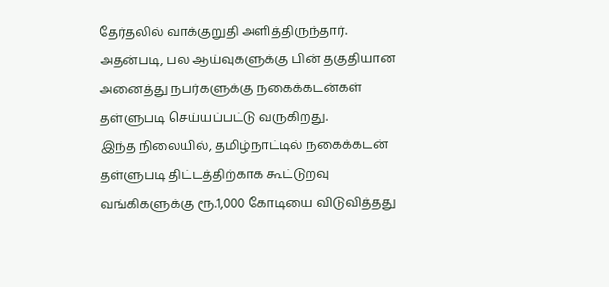தேர்தலில் வாக்குறுதி அளித்திருந்தார். அதன்படி, பல ஆய்வுகளுக்கு பின் தகுதியான அனைத்து நபர்களுக்கு நகைக்கடன்கள் தள்ளுபடி செய்யப்பட்டு வருகிறது.
இந்த நிலையில், தமிழ்நாட்டில் நகைக்கடன் தள்ளுபடி திட்டத்திற்காக கூட்டுறவு வங்கிகளுக்கு ரூ.1,000 கோடியை விடுவித்தது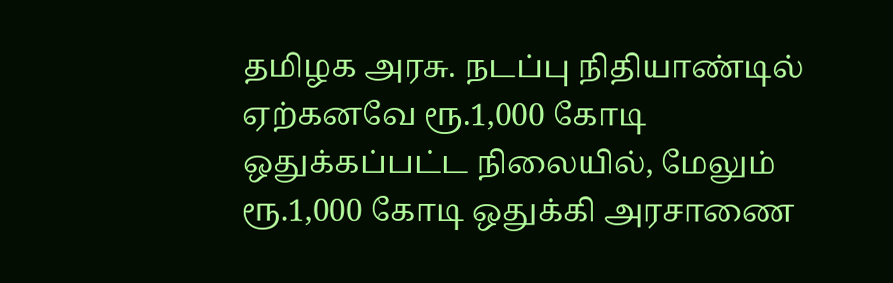தமிழக அரசு. நடப்பு நிதியாண்டில் ஏற்கனவே ரூ.1,000 கோடி ஒதுக்கப்பட்ட நிலையில், மேலும் ரூ.1,000 கோடி ஒதுக்கி அரசாணை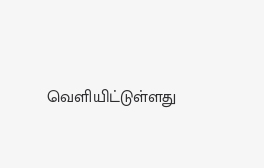வெளியிட்டுள்ளது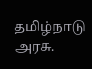தமிழ்நாடு அரசு.